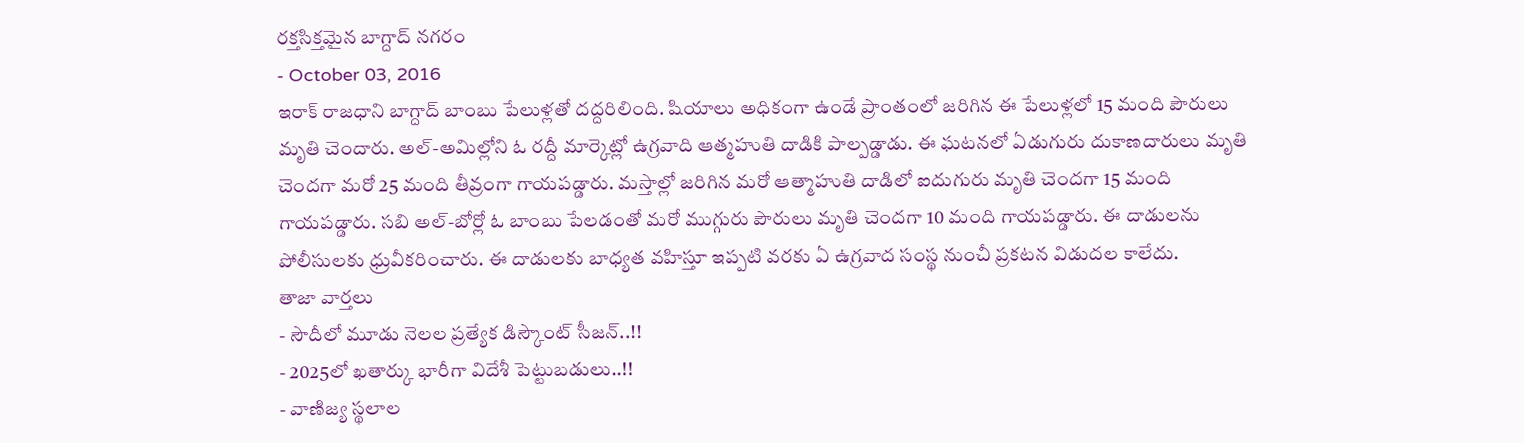రక్తసిక్తమైన బాగ్దాద్ నగరం
- October 03, 2016
ఇరాక్ రాజధాని బాగ్దాద్ బాంబు పేలుళ్లతో దద్దరిలింది. షియాలు అధికంగా ఉండే ప్రాంతంలో జరిగిన ఈ పేలుళ్లలో 15 మంది పౌరులు మృతి చెందారు. అల్-అమిల్లోని ఓ రద్దీ మార్కెట్లో ఉగ్రవాది ఆత్మహుతి దాడికి పాల్పడ్డాడు. ఈ ఘటనలో ఏడుగురు దుకాణదారులు మృతి చెందగా మరో 25 మంది తీవ్రంగా గాయపడ్డారు. మస్తాల్లో జరిగిన మరో ఆత్మాహుతి దాడిలో ఐదుగురు మృతి చెందగా 15 మంది గాయపడ్డారు. సబి అల్-బోర్లో ఓ బాంబు పేలడంతో మరో ముగ్గురు పౌరులు మృతి చెందగా 10 మంది గాయపడ్డారు. ఈ దాడులను పోలీసులకు ధ్రువీకరించారు. ఈ దాడులకు బాధ్యత వహిస్తూ ఇప్పటి వరకు ఏ ఉగ్రవాద సంస్థ నుంచీ ప్రకటన విడుదల కాలేదు.
తాజా వార్తలు
- సౌదీలో మూడు నెలల ప్రత్యేక డిస్కౌంట్ సీజన్..!!
- 2025లో ఖతార్కు భారీగా విదేశీ పెట్టుబడులు..!!
- వాణిజ్య స్థలాల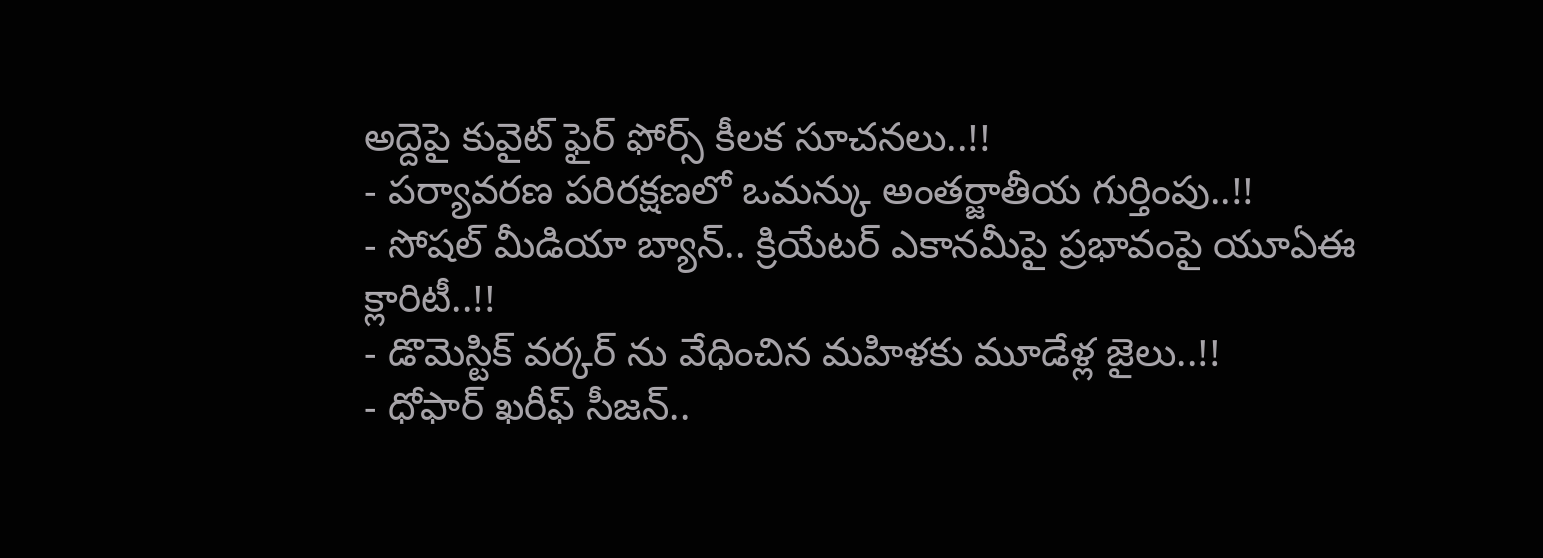అద్దెపై కువైట్ ఫైర్ ఫోర్స్ కీలక సూచనలు..!!
- పర్యావరణ పరిరక్షణలో ఒమన్కు అంతర్జాతీయ గుర్తింపు..!!
- సోషల్ మీడియా బ్యాన్.. క్రియేటర్ ఎకానమీపై ప్రభావంపై యూఏఈ క్లారిటీ..!!
- డొమెస్టిక్ వర్కర్ ను వేధించిన మహిళకు మూడేళ్ల జైలు..!!
- ధోఫార్ ఖరీఫ్ సీజన్..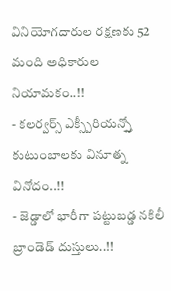వినియోగదారుల రక్షణకు 52 మంది అధికారుల నియామకం..!!
- కలర్వర్స్ ఎక్స్పీరియన్స్తో కుటుంబాలకు వినూత్న వినోదం..!!
- జెడ్డాలో భారీగా పట్టుబడ్డ నకిలీ బ్రాండెడ్ దుస్తులు..!!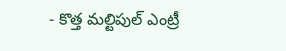- కొత్త మల్టిపుల్ ఎంట్రీ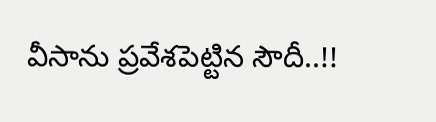వీసాను ప్రవేశపెట్టిన సౌదీ..!!